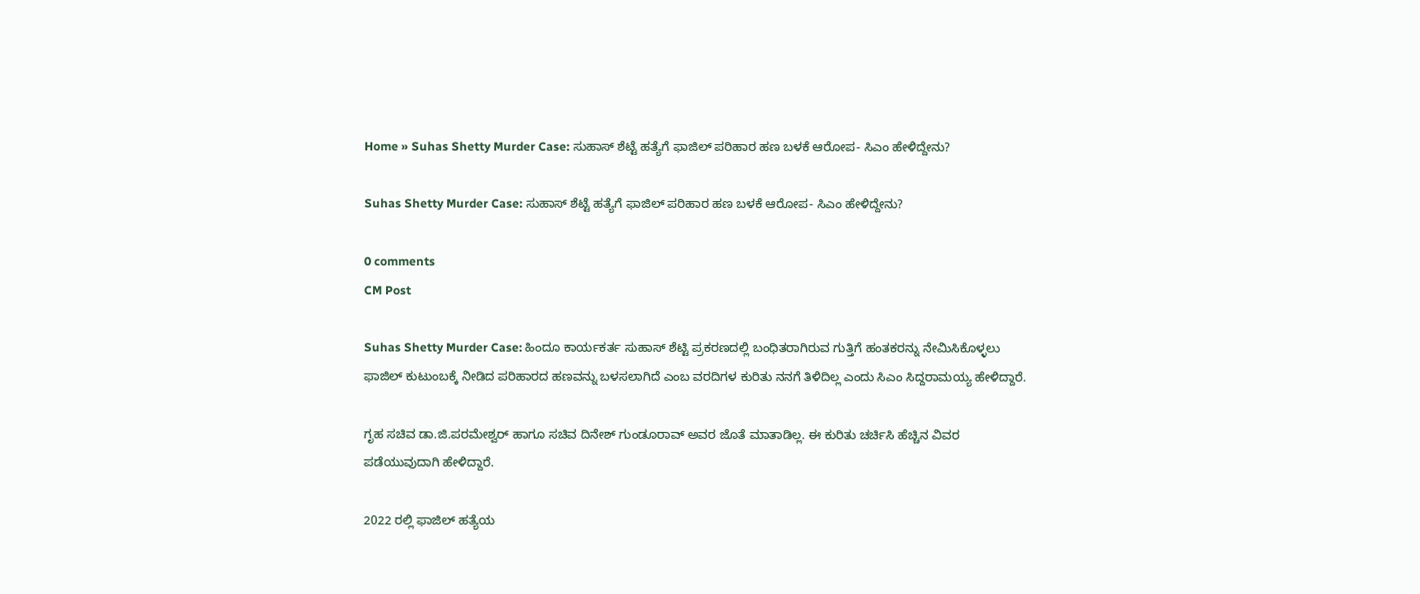Home » Suhas Shetty Murder Case: ಸುಹಾಸ್‌ ಶೆಟ್ಟೆ ಹತ್ಯೆಗೆ ಫಾಜಿಲ್‌ ಪರಿಹಾರ ಹಣ ಬಳಕೆ ಆರೋಪ- ಸಿಎಂ ಹೇಳಿದ್ದೇನು?

Suhas Shetty Murder Case: ಸುಹಾಸ್‌ ಶೆಟ್ಟೆ ಹತ್ಯೆಗೆ ಫಾಜಿಲ್‌ ಪರಿಹಾರ ಹಣ ಬಳಕೆ ಆರೋಪ- ಸಿಎಂ ಹೇಳಿದ್ದೇನು?

0 comments
CM Post

Suhas Shetty Murder Case: ಹಿಂದೂ ಕಾರ್ಯಕರ್ತ ಸುಹಾಸ್‌ ಶೆಟ್ಟಿ ಪ್ರಕರಣದಲ್ಲಿ ಬಂಧಿತರಾಗಿರುವ ಗುತ್ತಿಗೆ ಹಂತಕರನ್ನು ನೇಮಿಸಿಕೊಳ್ಳಲು ಫಾಜಿಲ್‌ ಕುಟುಂಬಕ್ಕೆ ನೀಡಿದ ಪರಿಹಾರದ ಹಣವನ್ನು ಬಳಸಲಾಗಿದೆ ಎಂಬ ವರದಿಗಳ ಕುರಿತು ನನಗೆ ತಿಳಿದಿಲ್ಲ ಎಂದು ಸಿಎಂ ಸಿದ್ದರಾಮಯ್ಯ ಹೇಳಿದ್ದಾರೆ.

ಗೃಹ ಸಚಿವ ಡಾ.ಜಿ.ಪರಮೇಶ್ವರ್‌ ಹಾಗೂ ಸಚಿವ ದಿನೇಶ್‌ ಗುಂಡೂರಾವ್‌ ಅವರ ಜೊತೆ ಮಾತಾಡಿಲ್ಲ. ಈ ಕುರಿತು ಚರ್ಚಿಸಿ ಹೆಚ್ಚಿನ ವಿವರ ಪಡೆಯುವುದಾಗಿ ಹೇಳಿದ್ದಾರೆ.

2022 ರಲ್ಲಿ ಫಾಜಿಲ್‌ ಹತ್ಯೆಯ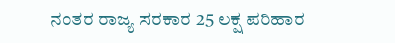ನಂತರ ರಾಜ್ಯ ಸರಕಾರ 25 ಲಕ್ಷ ಪರಿಹಾರ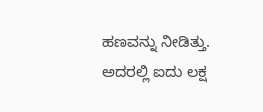ಹಣವನ್ನು ನೀಡಿತ್ತು. ಅದರಲ್ಲಿ ಐದು ಲಕ್ಷ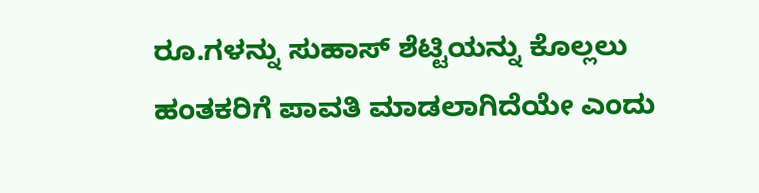ರೂ.ಗಳನ್ನು ಸುಹಾಸ್‌ ಶೆಟ್ಟಿಯನ್ನು ಕೊಲ್ಲಲು ಹಂತಕರಿಗೆ ಪಾವತಿ ಮಾಡಲಾಗಿದೆಯೇ ಎಂದು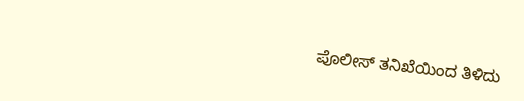ಪೊಲೀಸ್‌ ತನಿಖೆಯಿಂದ ತಿಳಿದು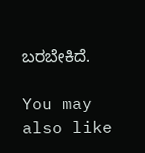ಬರಬೇಕಿದೆ.

You may also like